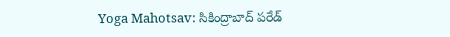Yoga Mahotsav: సికింద్రాబాద్ పరేడ్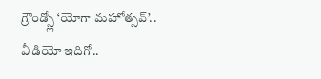గ్రౌండ్స్లో ‘యోగా మహోత్సవ్’.. వీడియో ఇదిగో..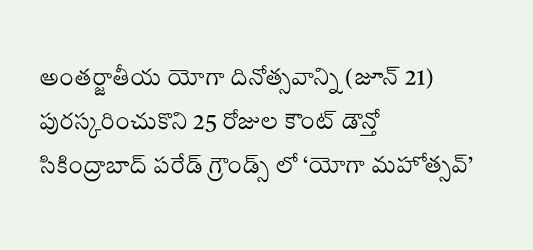అంతర్జాతీయ యోగా దినోత్సవాన్ని (జూన్ 21) పురస్కరించుకొని 25 రోజుల కౌంట్ డౌన్తో సికింద్రాబాద్ పరేడ్ గ్రౌండ్స్ లో ‘యోగా మహోత్సవ్’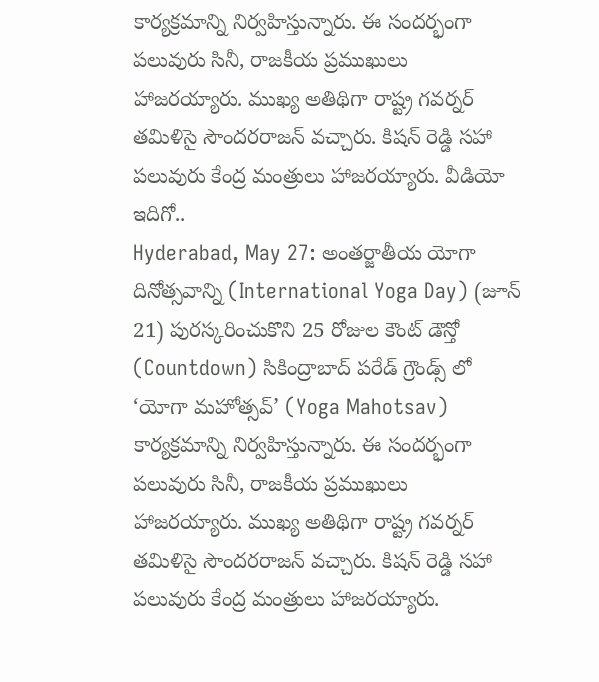కార్యక్రమాన్ని నిర్వహిస్తున్నారు. ఈ సందర్భంగా పలువురు సినీ, రాజకీయ ప్రముఖులు హాజరయ్యారు. ముఖ్య అతిథిగా రాష్ట్ర గవర్నర్ తమిళిసై సౌందరరాజన్ వచ్చారు. కిషన్ రెడ్డి సహా పలువురు కేంద్ర మంత్రులు హాజరయ్యారు. వీడియో ఇదిగో..
Hyderabad, May 27: అంతర్జాతీయ యోగా దినోత్సవాన్ని (International Yoga Day) (జూన్ 21) పురస్కరించుకొని 25 రోజుల కౌంట్ డౌన్తో (Countdown) సికింద్రాబాద్ పరేడ్ గ్రౌండ్స్ లో ‘యోగా మహోత్సవ్’ (Yoga Mahotsav) కార్యక్రమాన్ని నిర్వహిస్తున్నారు. ఈ సందర్భంగా పలువురు సినీ, రాజకీయ ప్రముఖులు హాజరయ్యారు. ముఖ్య అతిథిగా రాష్ట్ర గవర్నర్ తమిళిసై సౌందరరాజన్ వచ్చారు. కిషన్ రెడ్డి సహా పలువురు కేంద్ర మంత్రులు హాజరయ్యారు.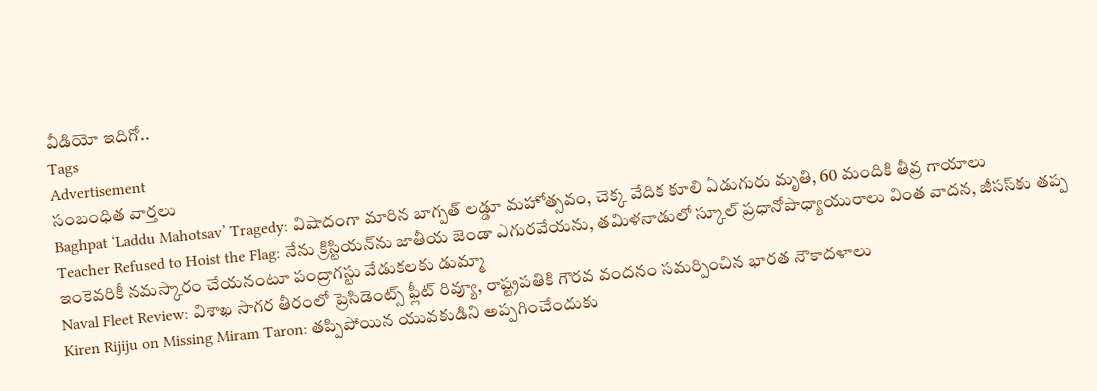వీడియో ఇదిగో..
Tags
Advertisement
సంబంధిత వార్తలు
Baghpat ‘Laddu Mahotsav’ Tragedy: విషాదంగా మారిన బాగ్పత్ లడ్డూ మహోత్సవం, చెక్క వేదిక కూలి ఏడుగురు మృతి, 60 మందికి తీవ్ర గాయాలు
Teacher Refused to Hoist the Flag: నేను క్రిస్టియన్‌ను జాతీయ జెండా ఎగురవేయను, తమిళనాడులో స్కూల్ ప్రధానోపాధ్యాయురాలు వింత వాదన, జీసస్‌కు తప్ప ఇంకెవరికీ నమస్కారం చేయనంటూ పంద్రాగస్టు వేడుకలకు డుమ్మా
Naval Fleet Review: విశాఖ సాగర తీరంలో ప్రెసిడెంట్స్ ఫ్లీట్ రివ్యూ, రాష్ట్రపతికి గౌరవ వందనం సమర్పించిన భారత నౌకాదళాలు
Kiren Rijiju on Missing Miram Taron: తప్పిపోయిన యువకుడిని అప్పగించేందుకు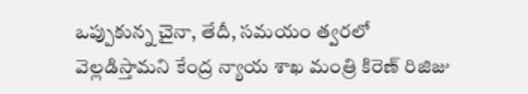ఒప్పుకున్న చైనా, తేదీ, సమయం త్వరలో వెల్లడిస్తామని కేంద్ర న్యాయ శాఖ మంత్రి కిరెణ్ రిజిజు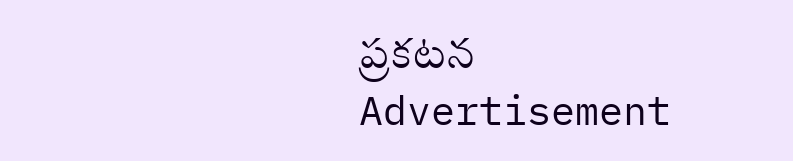ప్రకటన
Advertisement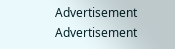Advertisement
Advertisement